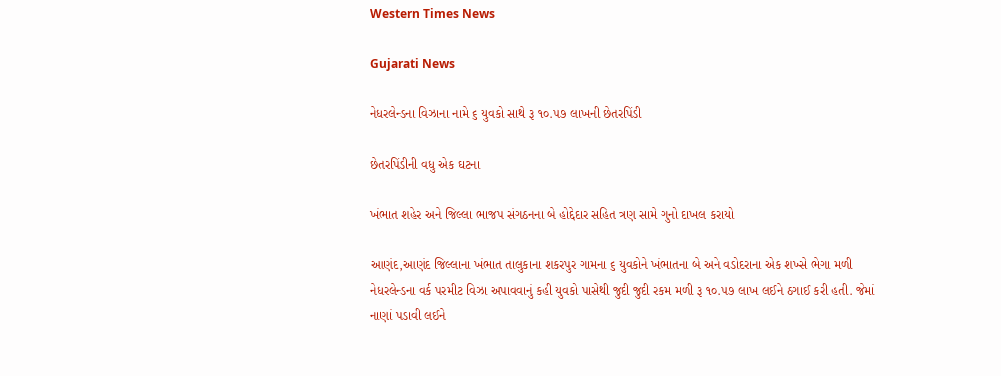Western Times News

Gujarati News

નેધરલેન્ડના વિઝાના નામે ૬ યુવકો સાથે રૂ ૧૦.૫૭ લાખની છેતરપિંડી

છેતરપિંડીની વધુ એક ઘટના

ખંભાત શહેર અને જિલ્લા ભાજપ સંગઠનના બે હોદ્દેદાર સહિત ત્રણ સામે ગુનો દાખલ કરાયો

આણંદ,આણંદ જિલ્લાના ખંભાત તાલુકાના શકરપુર ગામના ૬ યુવકોને ખંભાતના બે અને વડોદરાના એક શખ્સે ભેગા મળી નેધરલેન્ડના વર્ક પરમીટ વિઝા અપાવવાનું કહી યુવકો પાસેથી જુદી જુદી રકમ મળી રૂ ૧૦.૫૭ લાખ લઈને ઠગાઈ કરી હતી. જેમાં નાણાં પડાવી લઈને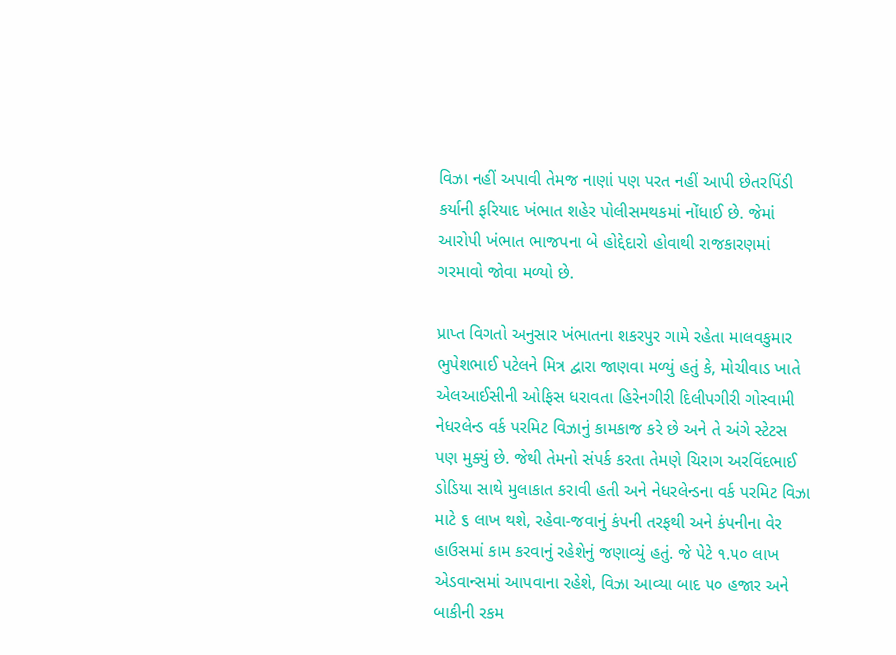વિઝા નહીં અપાવી તેમજ નાણાં પણ પરત નહીં આપી છેતરપિંડી કર્યાની ફરિયાદ ખંભાત શહેર પોલીસમથકમાં નોંધાઈ છે. જેમાં આરોપી ખંભાત ભાજપના બે હોદ્દેદારો હોવાથી રાજકારણમાં ગરમાવો જોવા મળ્યો છે.

પ્રાપ્ત વિગતો અનુસાર ખંભાતના શકરપુર ગામે રહેતા માલવકુમાર ભુપેશભાઈ પટેલને મિત્ર દ્વારા જાણવા મળ્યું હતું કે, મોચીવાડ ખાતે એલઆઈસીની ઓફિસ ધરાવતા હિરેનગીરી દિલીપગીરી ગોસ્વામી નેધરલેન્ડ વર્ક પરમિટ વિઝાનું કામકાજ કરે છે અને તે અંગે સ્ટેટસ પણ મુક્યું છે. જેથી તેમનો સંપર્ક કરતા તેમણે ચિરાગ અરવિંદભાઈ ડોડિયા સાથે મુલાકાત કરાવી હતી અને નેધરલેન્ડના વર્ક પરમિટ વિઝા માટે ૬ લાખ થશે, રહેવા-જવાનું કંપની તરફથી અને કંપનીના વેર હાઉસમાં કામ કરવાનું રહેશેનું જણાવ્યું હતું. જે પેટે ૧.૫૦ લાખ એડવાન્સમાં આપવાના રહેશે, વિઝા આવ્યા બાદ ૫૦ હજાર અને બાકીની રકમ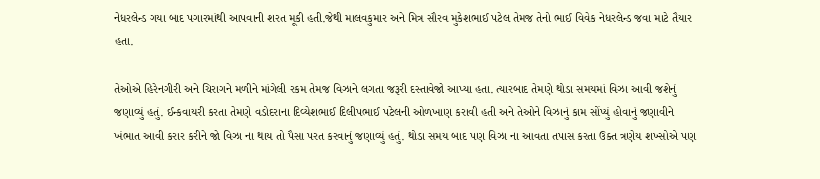નેધરલેન્ડ ગયા બાદ પગારમાંથી આપવાની શરત મૂકી હતી.જેથી માલવકુમાર અને મિત્ર સૌરવ મુકેશભાઈ પટેલ તેમજ તેનો ભાઈ વિવેક નેધરલેન્ડ જવા માટે તૈયાર હતા.

તેઓએ હિરેનગીરી અને ચિરાગને મળીને માંગેલી રકમ તેમજ વિઝાને લગતા જરૂરી દસ્તાવેજો આપ્યા હતા. ત્યારબાદ તેમણે થોડા સમયમાં વિઝા આવી જશેનું જણાવ્યું હતું. ઈન્કવાયરી કરતા તેમણે વડોદરાના દિવ્યેશભાઈ દિલીપભાઈ પટેલની ઓળખાણ કરાવી હતી અને તેઓને વિઝાનું કામ સોંપ્યું હોવાનું જણાવીને ખંભાત આવી કરાર કરીને જો વિઝા ના થાય તો પૈસા પરત કરવાનું જણાવ્યું હતું. થોડા સમય બાદ પણ વિઝા ના આવતા તપાસ કરતા ઉક્ત ત્રણેય શખ્સોએ પણ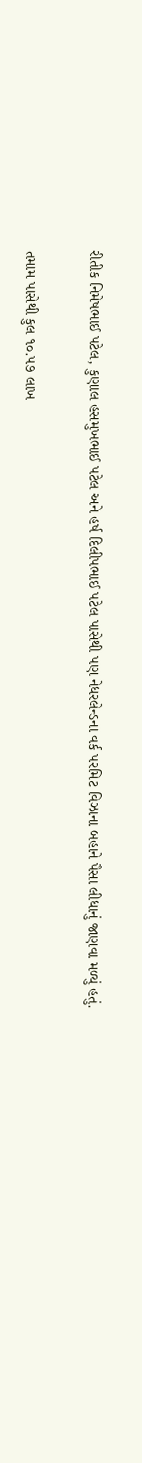રીતીક નિમેષભાઈ પટેલ, કુણાલ હસમુખભાઈ પટેલ અને હર્ષ દિલીપભાઈ પટેલ પાસેથી પણ નેધરલેન્ડના વર્ક પરમિટ વિઝાના બહાને પૈસા લીધાનું જાણવા મળ્યું હતું.

તમામ પાસેથી કુલ ૧૦.૫૭ લાખ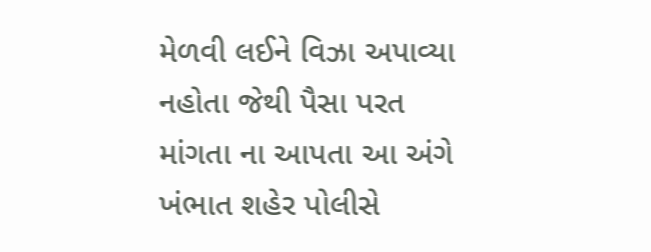મેળવી લઈને વિઝા અપાવ્યા નહોતા જેથી પૈસા પરત માંગતા ના આપતા આ અંગે ખંભાત શહેર પોલીસે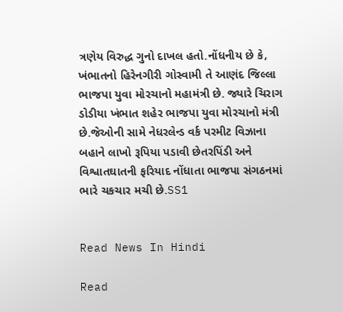ત્રણેય વિરુદ્ધ ગુનો દાખલ હતો.નોંધનીય છે કે, ખંભાતનો હિરેનગીરી ગોસ્વામી તે આણંદ જિલ્લા ભાજપા યુવા મોરચાનો મહામંત્રી છે. જ્યારે ચિરાગ ડોડીયા ખંભાત શહેર ભાજપા યુવા મોરચાનો મંત્રી છે.જેઓની સામે નેધરલેન્ડ વર્ક પરમીટ વિઝાના બહાને લાખો રૂપિયા પડાવી છેતરપિંડી અને વિશ્વાતઘાતની ફરિયાદ નોંધાતા ભાજપા સંગઠનમાં ભારે ચકચાર મચી છે.SS1


Read News In Hindi

Read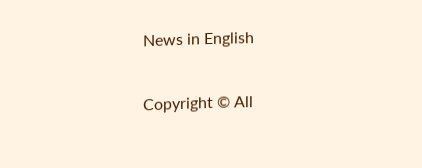News in English

Copyright © All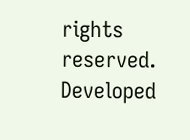rights reserved. Developed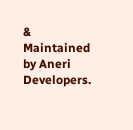& Maintained by Aneri Developers.